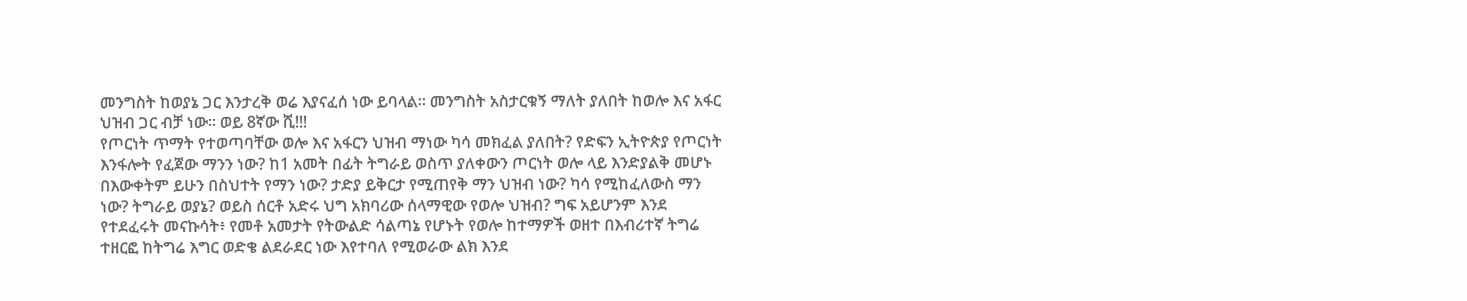መንግስት ከወያኔ ጋር እንታረቅ ወሬ እያናፈሰ ነው ይባላል። መንግስት አስታርቁኝ ማለት ያለበት ከወሎ እና አፋር ህዝብ ጋር ብቻ ነው። ወይ 8ኛው ሺ!!!
የጦርነት ጥማት የተወጣባቸው ወሎ እና አፋርን ህዝብ ማነው ካሳ መክፈል ያለበት? የድፍን ኢትዮጵያ የጦርነት እንፋሎት የፈጀው ማንን ነው? ከ1 አመት በፊት ትግራይ ወስጥ ያለቀውን ጦርነት ወሎ ላይ እንድያልቅ መሆኑ በእውቀትም ይሁን በስህተት የማን ነው? ታድያ ይቅርታ የሚጠየቅ ማን ህዝብ ነው? ካሳ የሚከፈለውስ ማን ነው? ትግራይ ወያኔ? ወይስ ሰርቶ አድሩ ህግ አክባሪው ሰላማዊው የወሎ ህዝብ? ግፍ አይሆንም እንደ የተደፈሩት መናኩሳት፥ የመቶ አመታት የትውልድ ሳልጣኔ የሆኑት የወሎ ከተማዎች ወዘተ በእብሪተኛ ትግሬ ተዘርፎ ከትግሬ እግር ወድቄ ልደራደር ነው እየተባለ የሚወራው ልክ እንደ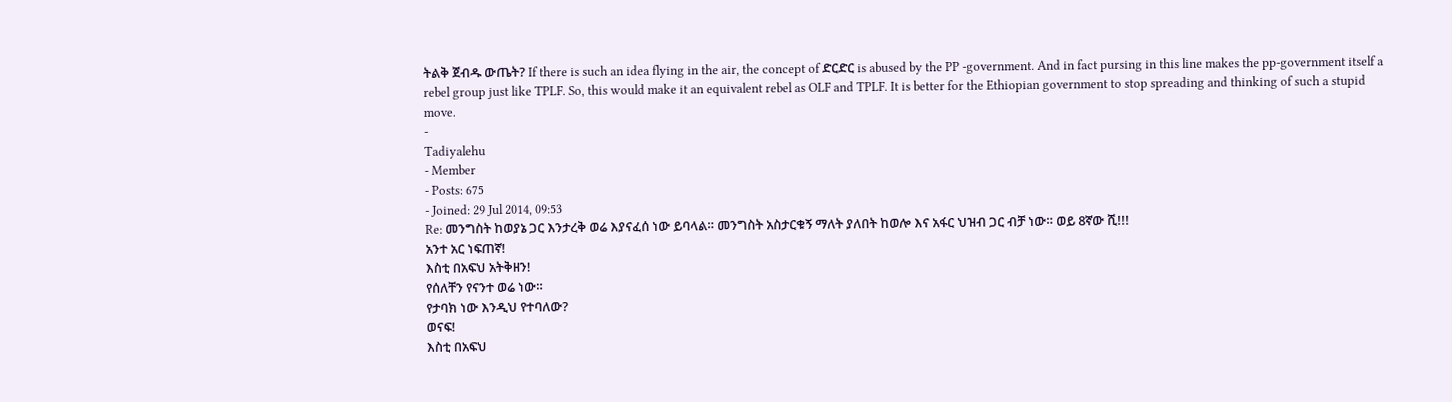ትልቅ ጀብዱ ውጤት? If there is such an idea flying in the air, the concept of ድርድር is abused by the PP -government. And in fact pursing in this line makes the pp-government itself a rebel group just like TPLF. So, this would make it an equivalent rebel as OLF and TPLF. It is better for the Ethiopian government to stop spreading and thinking of such a stupid move.
-
Tadiyalehu
- Member
- Posts: 675
- Joined: 29 Jul 2014, 09:53
Re: መንግስት ከወያኔ ጋር እንታረቅ ወሬ እያናፈሰ ነው ይባላል። መንግስት አስታርቁኝ ማለት ያለበት ከወሎ እና አፋር ህዝብ ጋር ብቻ ነው። ወይ 8ኛው ሺ!!!
አንተ አር ነፍጠኛ!
እስቲ በአፍህ አትቅዘን!
የሰለቸን የናንተ ወሬ ነው።
የታባክ ነው እንዲህ የተባለው?
ወናፍ!
እስቲ በአፍህ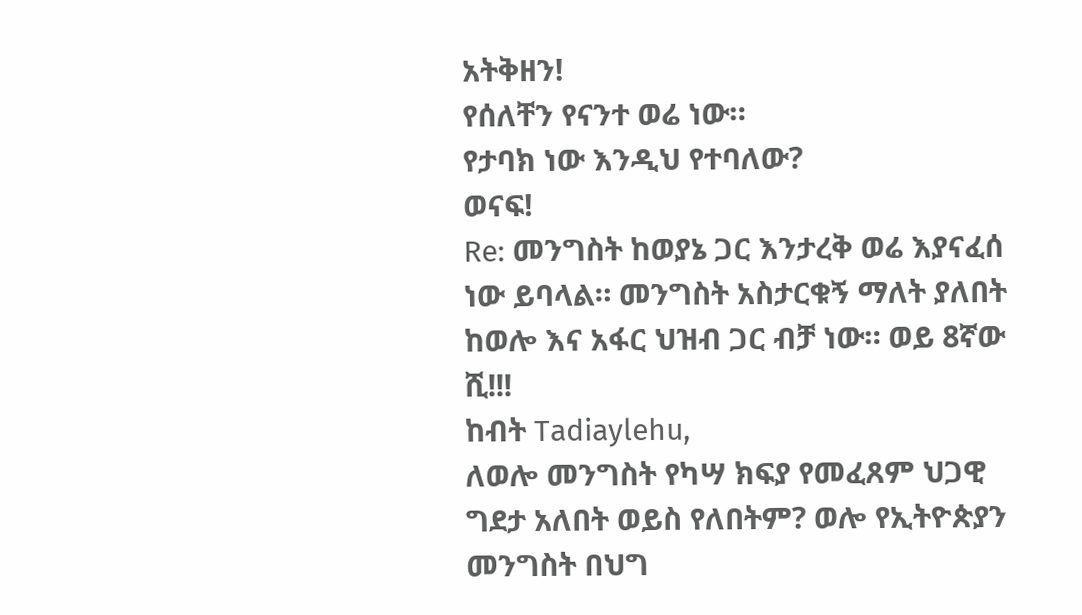አትቅዘን!
የሰለቸን የናንተ ወሬ ነው።
የታባክ ነው እንዲህ የተባለው?
ወናፍ!
Re: መንግስት ከወያኔ ጋር እንታረቅ ወሬ እያናፈሰ ነው ይባላል። መንግስት አስታርቁኝ ማለት ያለበት ከወሎ እና አፋር ህዝብ ጋር ብቻ ነው። ወይ 8ኛው ሺ!!!
ከብት Tadiaylehu,
ለወሎ መንግስት የካሣ ክፍያ የመፈጸም ህጋዊ ግደታ አለበት ወይስ የለበትም? ወሎ የኢትዮጵያን መንግስት በህግ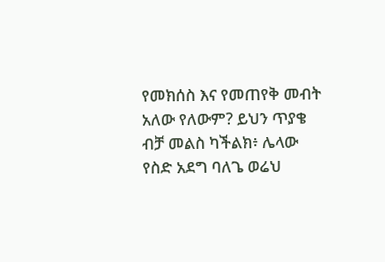የመክሰስ እና የመጠየቅ መብት አለው የለውም? ይህን ጥያቄ ብቻ መልስ ካችልክ፥ ሌላው የስድ አደግ ባለጌ ወሬህ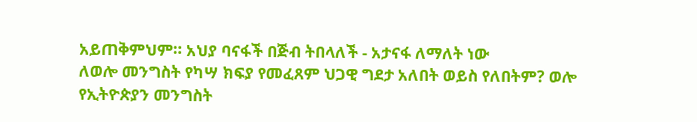አይጠቅምህም። አህያ ባናፋች በጅብ ትበላለች - አታናፋ ለማለት ነው
ለወሎ መንግስት የካሣ ክፍያ የመፈጸም ህጋዊ ግደታ አለበት ወይስ የለበትም? ወሎ የኢትዮጵያን መንግስት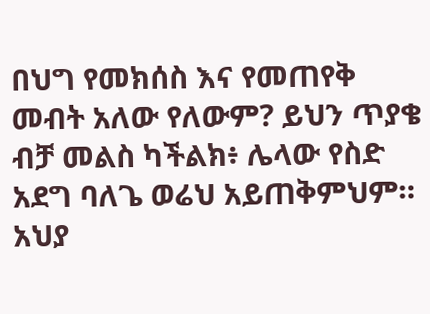በህግ የመክሰስ እና የመጠየቅ መብት አለው የለውም? ይህን ጥያቄ ብቻ መልስ ካችልክ፥ ሌላው የስድ አደግ ባለጌ ወሬህ አይጠቅምህም። አህያ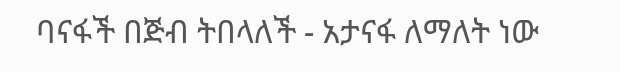ባናፋች በጅብ ትበላለች - አታናፋ ለማለት ነው